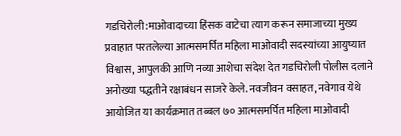गडचिरोली:माओवादाच्या हिंसक वाटेचा त्याग करून समाजाच्या मुख्य प्रवाहात परतलेल्या आत्मसमर्पित महिला माओवादी सदस्यांच्या आयुष्यात विश्वास, आपुलकी आणि नव्या आशेचा संदेश देत गडचिरोली पोलीस दलाने अनोख्या पद्धतीने रक्षाबंधन साजरे केले. नवजीवन वसाहत, नवेगाव येथे आयोजित या कार्यक्रमात तब्बल ७० आत्मसमर्पित महिला माओवादी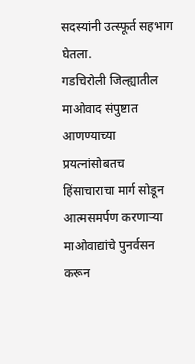सदस्यांनी उत्स्फूर्त सहभाग घेतला.
गडचिरोली जिल्ह्यातील माओवाद संपुष्टात आणण्याच्या प्रयत्नांसोबतच हिंसाचाराचा मार्ग सोडून आत्मसमर्पण करणाऱ्या माओवाद्यांचे पुनर्वसन करून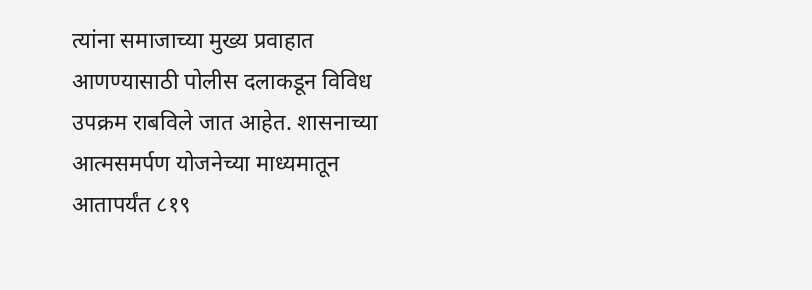त्यांना समाजाच्या मुख्य प्रवाहात आणण्यासाठी पोलीस दलाकडून विविध उपक्रम राबविले जात आहेत. शासनाच्या आत्मसमर्पण योजनेच्या माध्यमातून आतापर्यंत ८१९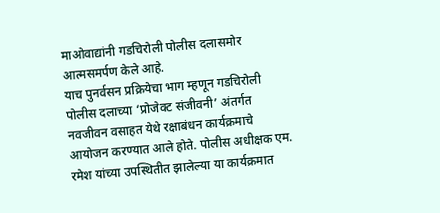माओवाद्यांनी गडचिरोली पोलीस दलासमोर आत्मसमर्पण केले आहे.
याच पुनर्वसन प्रक्रियेचा भाग म्हणून गडचिरोली पोलीस दलाच्या ‘प्रोजेक्ट संजीवनी’ अंतर्गत नवजीवन वसाहत येथे रक्षाबंधन कार्यक्रमाचे आयोजन करण्यात आले होते. पोलीस अधीक्षक एम. रमेश यांच्या उपस्थितीत झालेल्या या कार्यक्रमात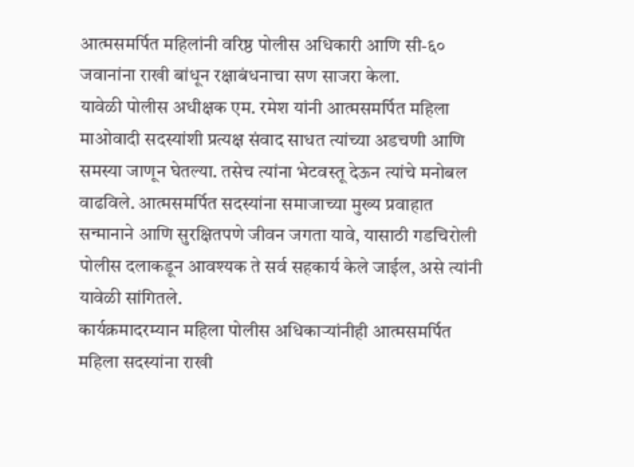आत्मसमर्पित महिलांनी वरिष्ठ पोलीस अधिकारी आणि सी-६० जवानांना राखी बांधून रक्षाबंधनाचा सण साजरा केला.
यावेळी पोलीस अधीक्षक एम. रमेश यांनी आत्मसमर्पित महिला माओवादी सदस्यांशी प्रत्यक्ष संवाद साधत त्यांच्या अडचणी आणि समस्या जाणून घेतल्या. तसेच त्यांना भेटवस्तू देऊन त्यांचे मनोबल वाढविले. आत्मसमर्पित सदस्यांना समाजाच्या मुख्य प्रवाहात सन्मानाने आणि सुरक्षितपणे जीवन जगता यावे, यासाठी गडचिरोली पोलीस दलाकडून आवश्यक ते सर्व सहकार्य केले जाईल, असे त्यांनी यावेळी सांगितले.
कार्यक्रमादरम्यान महिला पोलीस अधिकाऱ्यांनीही आत्मसमर्पित महिला सदस्यांना राखी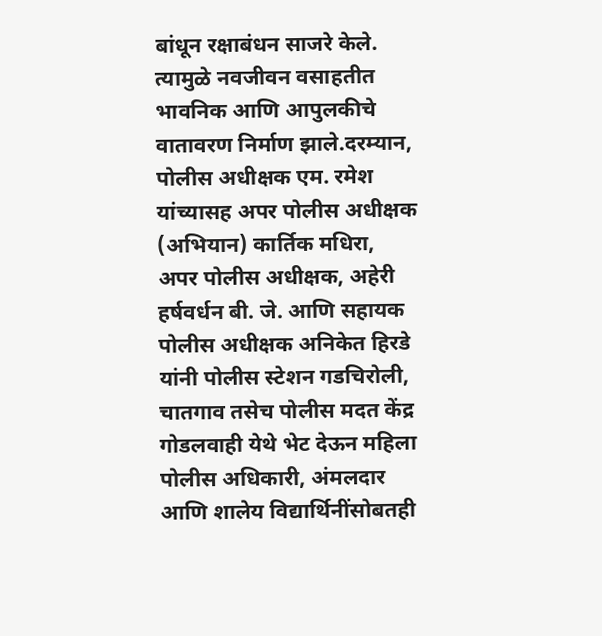बांधून रक्षाबंधन साजरे केले. त्यामुळे नवजीवन वसाहतीत भावनिक आणि आपुलकीचे वातावरण निर्माण झाले.दरम्यान, पोलीस अधीक्षक एम. रमेश यांच्यासह अपर पोलीस अधीक्षक (अभियान) कार्तिक मधिरा, अपर पोलीस अधीक्षक, अहेरी हर्षवर्धन बी. जे. आणि सहायक पोलीस अधीक्षक अनिकेत हिरडे यांनी पोलीस स्टेशन गडचिरोली, चातगाव तसेच पोलीस मदत केंद्र गोडलवाही येथे भेट देऊन महिला पोलीस अधिकारी, अंमलदार आणि शालेय विद्यार्थिनींसोबतही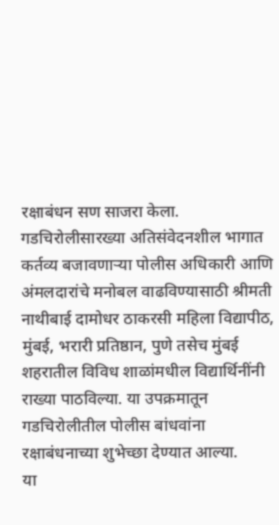रक्षाबंधन सण साजरा केला.
गडचिरोलीसारख्या अतिसंवेदनशील भागात कर्तव्य बजावणाऱ्या पोलीस अधिकारी आणि अंमलदारांचे मनोबल वाढविण्यासाठी श्रीमती नाथीबाई दामोधर ठाकरसी महिला विद्यापीठ, मुंबई, भरारी प्रतिष्ठान, पुणे तसेच मुंबई शहरातील विविध शाळांमधील विद्यार्थिनींनी राख्या पाठविल्या. या उपक्रमातून गडचिरोलीतील पोलीस बांधवांना रक्षाबंधनाच्या शुभेच्छा देण्यात आल्या.
या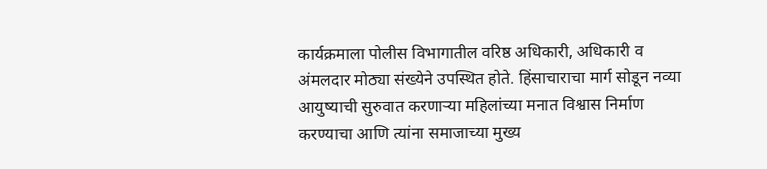कार्यक्रमाला पोलीस विभागातील वरिष्ठ अधिकारी, अधिकारी व अंमलदार मोठ्या संख्येने उपस्थित होते. हिंसाचाराचा मार्ग सोडून नव्या आयुष्याची सुरुवात करणाऱ्या महिलांच्या मनात विश्वास निर्माण करण्याचा आणि त्यांना समाजाच्या मुख्य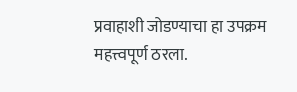प्रवाहाशी जोडण्याचा हा उपक्रम महत्त्वपूर्ण ठरला.